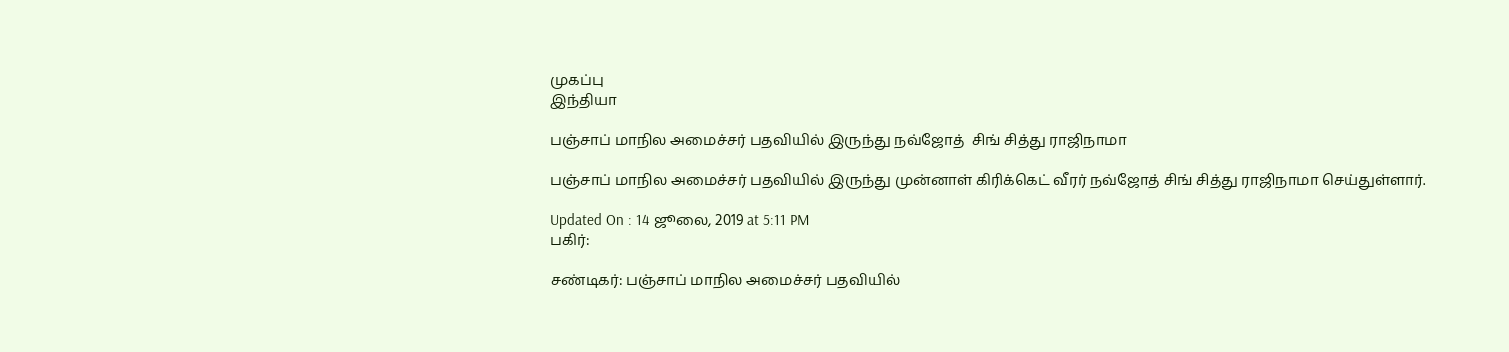முகப்பு
இந்தியா

பஞ்சாப் மாநில அமைச்சர் பதவியில் இருந்து நவ்ஜோத்  சிங் சித்து ராஜிநாமா

பஞ்சாப் மாநில அமைச்சர் பதவியில் இருந்து முன்னாள் கிரிக்கெட் வீரர் நவ்ஜோத் சிங் சித்து ராஜிநாமா செய்துள்ளார்.

Updated On : 14 ஜூலை, 2019 at 5:11 PM
பகிர்:

சண்டிகர்: பஞ்சாப் மாநில அமைச்சர் பதவியில்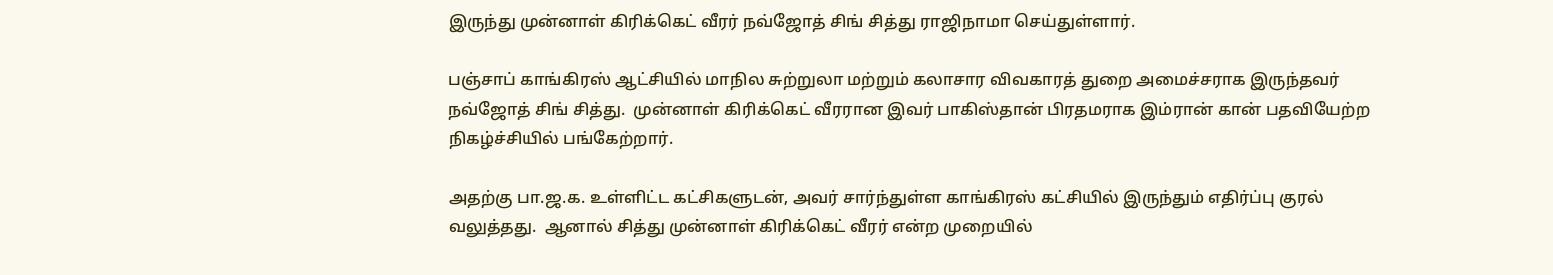இருந்து முன்னாள் கிரிக்கெட் வீரர் நவ்ஜோத் சிங் சித்து ராஜிநாமா செய்துள்ளார்.

பஞ்சாப் காங்கிரஸ் ஆட்சியில் மாநில சுற்றுலா மற்றும் கலாசார விவகாரத் துறை அமைச்சராக இருந்தவர் நவ்ஜோத் சிங் சித்து.  முன்னாள் கிரிக்கெட் வீரரான இவர் பாகிஸ்தான் பிரதமராக இம்ரான் கான் பதவியேற்ற நிகழ்ச்சியில் பங்கேற்றார்.

அதற்கு பா.ஜ.க. உள்ளிட்ட கட்சிகளுடன், அவர் சார்ந்துள்ள காங்கிரஸ் கட்சியில் இருந்தும் எதிர்ப்பு குரல் வலுத்தது.  ஆனால் சித்து முன்னாள் கிரிக்கெட் வீரர் என்ற முறையில்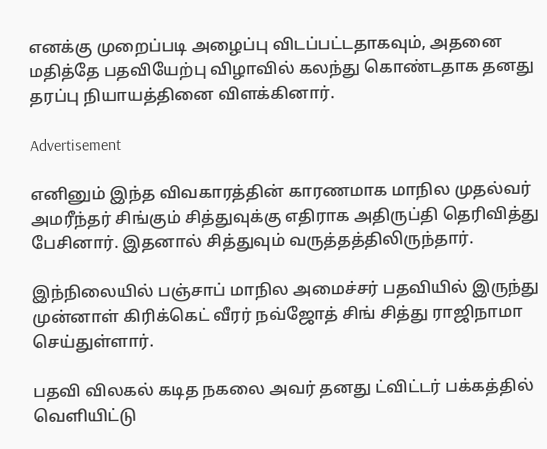எனக்கு முறைப்படி அழைப்பு விடப்பட்டதாகவும், அதனை மதித்தே பதவியேற்பு விழாவில் கலந்து கொண்டதாக தனது தரப்பு நியாயத்தினை விளக்கினார்.

Advertisement

எனினும் இந்த விவகாரத்தின் காரணமாக மாநில முதல்வர் அமரீந்தர் சிங்கும் சித்துவுக்கு எதிராக அதிருப்தி தெரிவித்து பேசினார். இதனால் சித்துவும் வருத்தத்திலிருந்தார்.

இந்நிலையில் பஞ்சாப் மாநில அமைச்சர் பதவியில் இருந்து முன்னாள் கிரிக்கெட் வீரர் நவ்ஜோத் சிங் சித்து ராஜிநாமா செய்துள்ளார்.

பதவி விலகல் கடித நகலை அவர் தனது ட்விட்டர் பக்கத்தில் வெளியிட்டு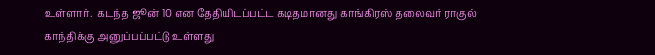உள்ளார்.  கடந்த ஜூன் 10 என தேதியிடப்பட்ட கடிதமானது காங்கிரஸ் தலைவர் ராகுல் காந்திக்கு அனுப்பப்பட்டு உள்ளது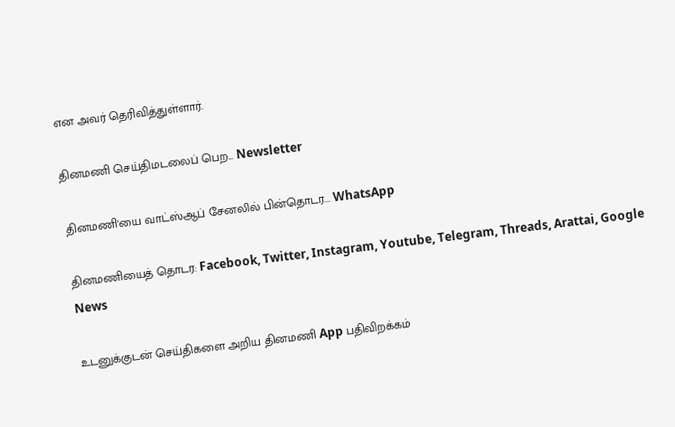என அவர் தெரிவித்துள்ளார்.

தினமணி செய்திமடலைப் பெற... Newsletter

தினமணி'யை வாட்ஸ்ஆப் சேனலில் பின்தொடர... WhatsApp

தினமணியைத் தொடர: Facebook, Twitter, Instagram, Youtube, Telegram, Threads, Arattai, Google News

உடனுக்குடன் செய்திகளை அறிய தினமணி App பதிவிறக்கம்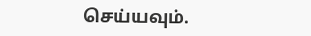செய்யவும்.